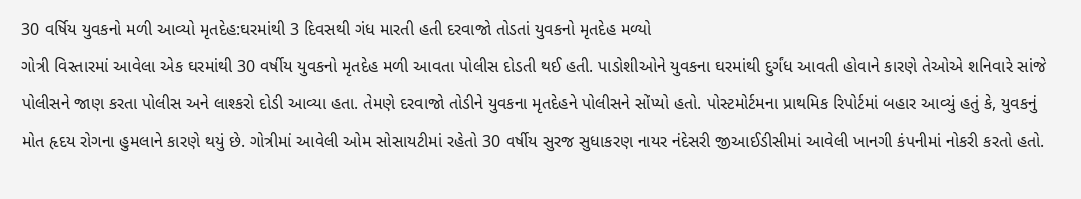30 વર્ષિય યુવકનો મળી આવ્યો મૃતદેહ:ઘરમાંથી 3 દિવસથી ગંધ મારતી હતી દરવાજો તોડતાં યુવકનો મૃતદેહ મળ્યો
ગોત્રી વિસ્તારમાં આવેલા એક ઘરમાંથી 30 વર્ષીય યુવકનો મૃતદેહ મળી આવતા પોલીસ દોડતી થઈ હતી. પાડોશીઓને યુવકના ઘરમાંથી દુર્ગંધ આવતી હોવાને કારણે તેઓએ શનિવારે સાંજે પોલીસને જાણ કરતા પોલીસ અને લાશ્કરો દોડી આવ્યા હતા. તેમણે દરવાજો તોડીને યુવકના મૃતદેહને પોલીસને સોંપ્યો હતો. પોસ્ટમોર્ટમના પ્રાથમિક રિપોર્ટમાં બહાર આવ્યું હતું કે, યુવકનું મોત હૃદય રોગના હુમલાને કારણે થયું છે. ગોત્રીમાં આવેલી ઓમ સોસાયટીમાં રહેતો 30 વર્ષીય સુરજ સુધાકરણ નાયર નંદેસરી જીઆઈડીસીમાં આવેલી ખાનગી કંપનીમાં નોકરી કરતો હતો.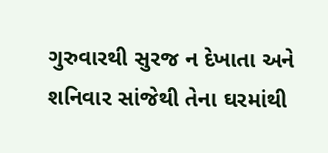ગુરુવારથી સુરજ ન દેખાતા અને શનિવાર સાંજેથી તેના ઘરમાંથી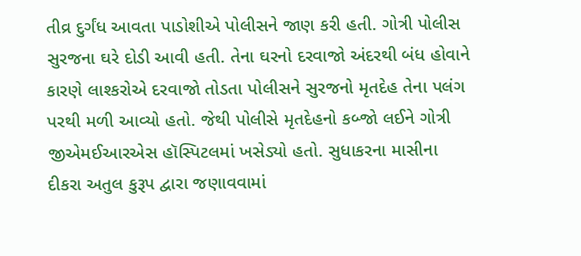તીવ્ર દુર્ગંધ આવતા પાડોશીએ પોલીસને જાણ કરી હતી. ગોત્રી પોલીસ સુરજના ઘરે દોડી આવી હતી. તેના ઘરનો દરવાજો અંદરથી બંધ હોવાને કારણે લાશ્કરોએ દરવાજો તોડતા પોલીસને સુરજનો મૃતદેહ તેના પલંગ પરથી મળી આવ્યો હતો. જેથી પોલીસે મૃતદેહનો કબ્જો લઈને ગોત્રી જીએમઈઆરએસ હૉસ્પિટલમાં ખસેડ્યો હતો. સુધાકરના માસીના દીકરા અતુલ કુરૂપ દ્વારા જણાવવામાં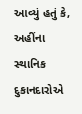આવ્યું હતું કે, અહીંના સ્થાનિક દુકાનદારોએ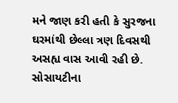મને જાણ કરી હતી કે સુરજના ઘરમાંથી છેલ્લા ત્રણ દિવસથી અસહ્ય વાસ આવી રહી છે. સોસાયટીના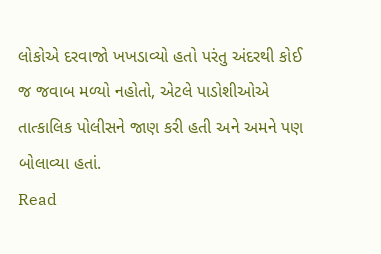લોકોએ દરવાજો ખખડાવ્યો હતો પરંતુ અંદરથી કોઈ જ જવાબ મળ્યો નહોતો, એટલે પાડોશીઓએ તાત્કાલિક પોલીસને જાણ કરી હતી અને અમને પણ બોલાવ્યા હતાં.
Read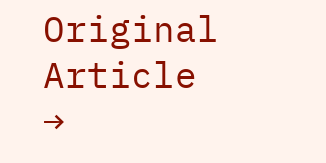Original Article →